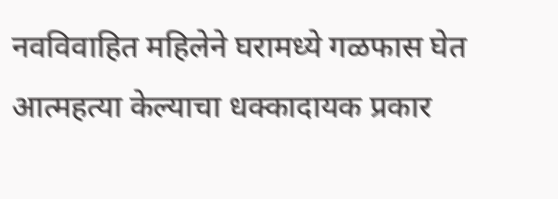नवविवाहित महिलेने घरामध्ये गळफास घेत आत्महत्या केल्याचा धक्कादायक प्रकार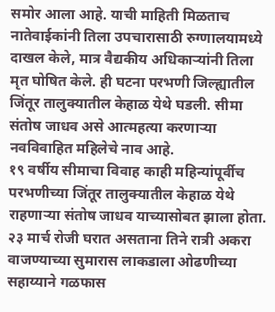समोर आला आहे. याची माहिती मिळताच नातेवाईकांनी तिला उपचारासाठी रुग्णालयामध्ये दाखल केले, मात्र वैद्यकीय अधिकाऱ्यांनी तिला मृत घोषित केले. ही घटना परभणी जिल्ह्यातील जिंतूर तालुक्यातील केहाळ येथे घडली. सीमा संतोष जाधव असे आत्महत्या करणाऱ्या नवविवाहित महिलेचे नाव आहे.
१९ वर्षीय सीमाचा विवाह काही महिन्यांपूर्वीच परभणीच्या जिंतूर तालुक्यातील केहाळ येथे राहणाऱ्या संतोष जाधव याच्यासोबत झाला होता. २३ मार्च रोजी घरात असताना तिने रात्री अकरा वाजण्याच्या सुमारास लाकडाला ओढणीच्या सहाय्याने गळफास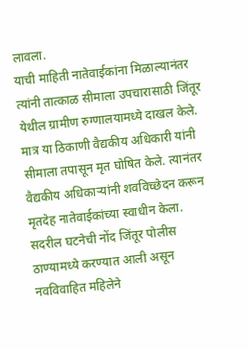लावला.
याची माहिती नातेवाईकांना मिळाल्यानंतर त्यांनी तात्काळ सीमाला उपचारासाठी जिंतूर येथील ग्रामीण रुग्णालयामध्ये दाखल केले. मात्र या ठिकाणी वैद्यकीय अधिकारी यांनी सीमाला तपासून मृत घोषित केले. त्यानंतर वैद्यकीय अधिकाऱ्यांनी शवविच्छेदन करून मृतदेह नातेवाईकांच्या स्वाधीन केला.
सदरील घटनेची नोंद जिंतूर पोलीस ठाण्यामध्ये करण्यात आली असून नवविवाहित महिलेने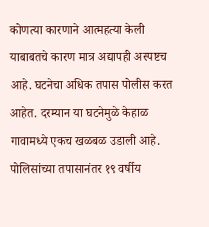कोणत्या कारणाने आत्महत्या केली याबाबतचे कारण मात्र अद्यापही अस्पष्टच आहे. घटनेचा अधिक तपास पोलीस करत आहेत. दरम्यान या घटनेमुळे केहाळ गावामध्ये एकच खळबळ उडाली आहे. पोलिसांच्या तपासानंतर १९ वर्षीय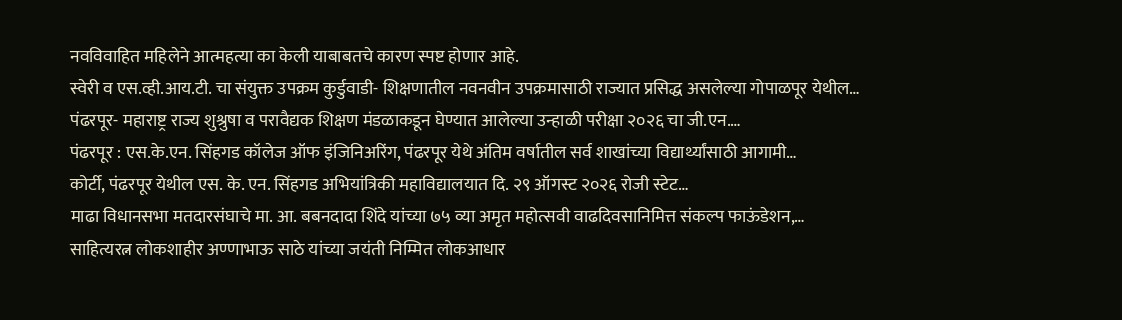नवविवाहित महिलेने आत्महत्या का केली याबाबतचे कारण स्पष्ट होणार आहे.
स्वेरी व एस.व्ही.आय.टी. चा संयुक्त उपक्रम कुर्डुवाडी- शिक्षणातील नवनवीन उपक्रमासाठी राज्यात प्रसिद्ध असलेल्या गोपाळपूर येथील…
पंढरपूर- महाराष्ट्र राज्य शुश्रुषा व परावैद्यक शिक्षण मंडळाकडून घेण्यात आलेल्या उन्हाळी परीक्षा २०२६ चा जी.एन.…
पंढरपूर : एस.के.एन. सिंहगड कॉलेज ऑफ इंजिनिअरिंग, पंढरपूर येथे अंतिम वर्षातील सर्व शाखांच्या विद्यार्थ्यांसाठी आगामी…
कोर्टी, पंढरपूर येथील एस. के. एन. सिंहगड अभियांत्रिकी महाविद्यालयात दि. २९ ऑगस्ट २०२६ रोजी स्टेट…
माढा विधानसभा मतदारसंघाचे मा. आ. बबनदादा शिंदे यांच्या ७५ व्या अमृत महोत्सवी वाढदिवसानिमित्त संकल्प फाऊंडेशन,…
साहित्यरत्न लोकशाहीर अण्णाभाऊ साठे यांच्या जयंती निम्मित लोकआधार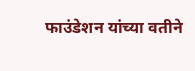फाउंडेशन यांच्या वतीने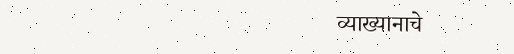व्याख्यानाचे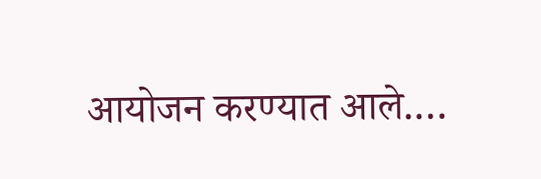आयोजन करण्यात आले.…